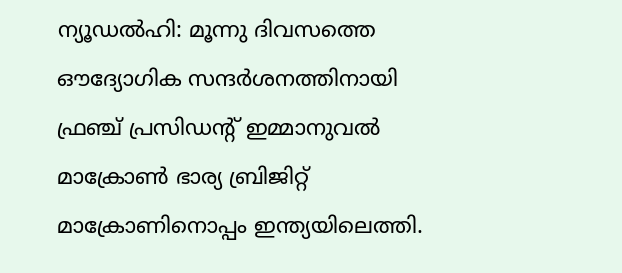ന്യൂഡൽഹി: മൂന്നു ദിവസത്തെ ഔദ്യോഗിക സന്ദർശനത്തിനായി ഫ്രഞ്ച് പ്രസിഡന്റ് ഇമ്മാനുവൽ മാക്രോൺ ഭാര്യ ബ്രിജിറ്റ് മാക്രോണിനൊപ്പം ഇന്ത്യയിലെത്തി.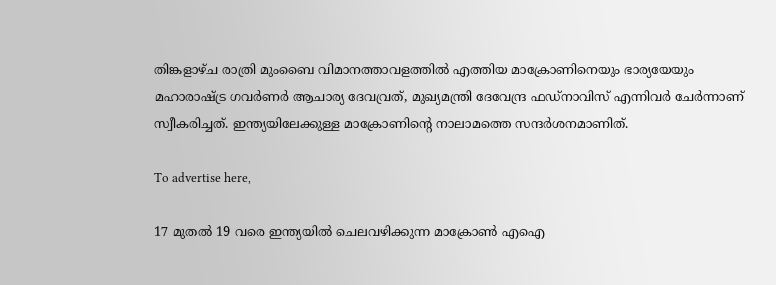തിങ്കളാഴ്ച രാത്രി മുംബൈ വിമാനത്താവളത്തിൽ എത്തിയ മാക്രോണിനെയും ഭാര്യയേയും മഹാരാഷ്ട്ര ഗവർണർ ആചാര്യ ദേവവ്രത്, മുഖ്യമന്ത്രി ദേവേന്ദ്ര ഫഡ്നാവിസ് എന്നിവർ ചേർന്നാണ് സ്വീകരിച്ചത്. ഇന്ത്യയിലേക്കുള്ള മാക്രോണിന്റെ നാലാമത്തെ സന്ദർശനമാണിത്.

To advertise here,

17 മുതൽ 19 വരെ ഇന്ത്യയിൽ ചെലവഴിക്കുന്ന മാക്രോൺ എഐ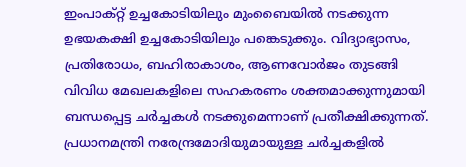ഇംപാക്റ്റ് ഉച്ചകോടിയിലും മുംബൈയിൽ നടക്കുന്ന ഉഭയകക്ഷി ഉച്ചകോടിയിലും പങ്കെടുക്കും. വിദ്യാഭ്യാസം, പ്രതിരോധം, ബഹിരാകാശം, ആണവോർജം തുടങ്ങി വിവിധ മേഖലകളിലെ സഹകരണം ശക്തമാക്കുന്നുമായി ബന്ധപ്പെട്ട ചർച്ചകൾ നടക്കുമെന്നാണ് പ്രതീക്ഷിക്കുന്നത്. പ്രധാനമന്ത്രി നരേന്ദ്രമോദിയുമായുള്ള ചർച്ചകളിൽ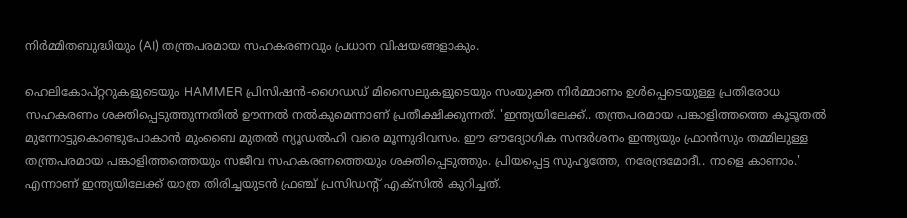നിർമ്മിതബുദ്ധിയും (AI) തന്ത്രപരമായ സഹകരണവും പ്രധാന വിഷയങ്ങളാകും.

ഹെലികോപ്റ്ററുകളുടെയും HAMMER പ്രിസിഷൻ-ഗൈഡഡ് മിസൈലുകളുടെയും സംയുക്ത നിർമ്മാണം ഉൾപ്പെടെയുള്ള പ്രതിരോധ സഹകരണം ശക്തിപ്പെടുത്തുന്നതിൽ ഊന്നൽ നൽകുമെന്നാണ് പ്രതീക്ഷിക്കുന്നത്. 'ഇന്ത്യയിലേക്ക്.. തന്ത്രപരമായ പങ്കാളിത്തത്തെ കൂടൂതൽ മുന്നോട്ടുകൊണ്ടുപോകാൻ മുംബൈ മുതൽ ന്യൂഡൽഹി വരെ മൂന്നുദിവസം. ഈ ഔദ്യോഗിക സന്ദർശനം ഇന്ത്യയും ഫ്രാൻസും തമ്മിലുള്ള തന്ത്രപരമായ പങ്കാളിത്തത്തെയും സജീവ സഹകരണത്തെയും ശക്തിപ്പെടുത്തും. പ്രിയപ്പെട്ട സുഹൃത്തേ, നരേന്ദ്രമോദീ.. നാളെ കാണാം.' എന്നാണ് ഇന്ത്യയിലേക്ക് യാത്ര തിരിച്ചയുടൻ ഫ്രഞ്ച് പ്രസിഡന്റ് എക്‌സിൽ കുറിച്ചത്.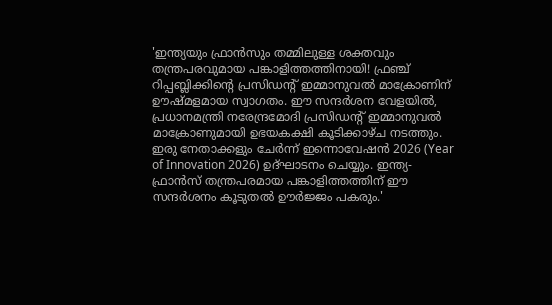'ഇന്ത്യയും ഫ്രാൻസും തമ്മിലുള്ള ശക്തവും തന്ത്രപരവുമായ പങ്കാളിത്തത്തിനായി! ഫ്രഞ്ച് റിപ്പബ്ലിക്കിന്റെ പ്രസിഡന്റ് ഇമ്മാനുവൽ മാക്രോണിന് ഊഷ്മളമായ സ്വാഗതം. ഈ സന്ദർശന വേളയിൽ, പ്രധാനമന്ത്രി നരേന്ദ്രമോദി പ്രസിഡന്റ് ഇമ്മാനുവൽ മാക്രോണുമായി ഉഭയകക്ഷി കൂടിക്കാഴ്ച നടത്തും. ഇരു നേതാക്കളും ചേർന്ന് ഇന്നൊവേഷൻ 2026 (Year of Innovation 2026) ഉദ്ഘാടനം ചെയ്യും. ഇന്ത്യ-ഫ്രാൻസ് തന്ത്രപരമായ പങ്കാളിത്തത്തിന് ഈ സന്ദർശനം കൂടുതൽ ഊർജ്ജം പകരും.'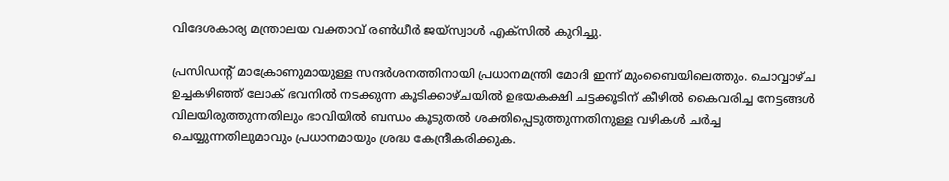വിദേശകാര്യ മന്ത്രാലയ വക്താവ് രൺധീർ ജയ്സ്വാൾ എക്‌സിൽ കുറിച്ചു.

പ്രസിഡന്റ് മാക്രോണുമായുള്ള സന്ദർശനത്തിനായി പ്രധാനമന്ത്രി മോദി ഇന്ന് മുംബൈയിലെത്തും. ചൊവ്വാഴ്ച ഉച്ചകഴിഞ്ഞ് ലോക് ഭവനിൽ നടക്കുന്ന കൂടിക്കാഴ്ചയിൽ ഉഭയകക്ഷി ചട്ടക്കൂടിന് കീഴിൽ കൈവരിച്ച നേട്ടങ്ങൾ വിലയിരുത്തുന്നതിലും ഭാവിയിൽ ബന്ധം കൂടുതൽ ശക്തിപ്പെടുത്തുന്നതിനുള്ള വഴികൾ ചർച്ച ചെയ്യുന്നതിലുമാവും പ്രധാനമായും ശ്രദ്ധ കേന്ദ്രീകരിക്കുക.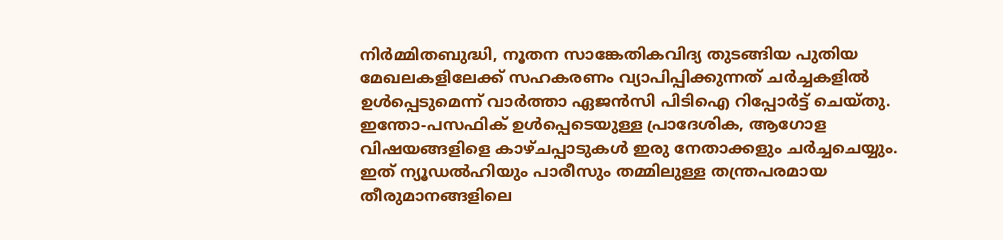നിർമ്മിതബുദ്ധി, നൂതന സാങ്കേതികവിദ്യ തുടങ്ങിയ പുതിയ മേഖലകളിലേക്ക് സഹകരണം വ്യാപിപ്പിക്കുന്നത് ചർച്ചകളിൽ ഉൾപ്പെടുമെന്ന് വാർത്താ ഏജൻസി പിടിഐ റിപ്പോർട്ട് ചെയ്തു. ഇന്തോ-പസഫിക് ഉൾപ്പെടെയുള്ള പ്രാദേശിക, ആഗോള വിഷയങ്ങളിളെ കാഴ്ചപ്പാടുകൾ ഇരു നേതാക്കളും ചർച്ചചെയ്യും. ഇത് ന്യൂഡൽഹിയും പാരീസും തമ്മിലുള്ള തന്ത്രപരമായ തീരുമാനങ്ങളിലെ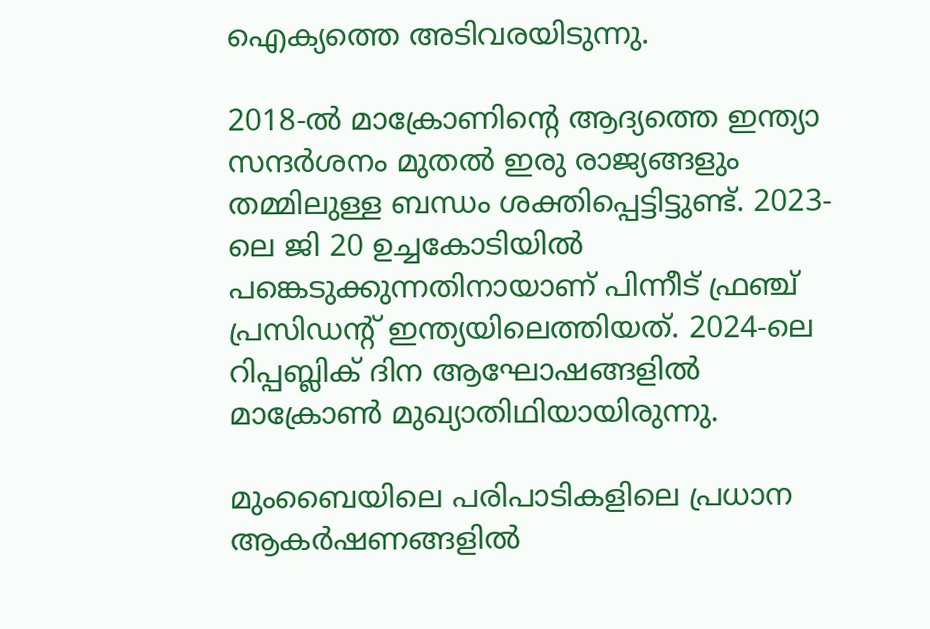ഐക്യത്തെ അടിവരയിടുന്നു.

2018-ൽ മാക്രോണിന്റെ ആദ്യത്തെ ഇന്ത്യാ സന്ദർശനം മുതൽ ഇരു രാജ്യങ്ങളും തമ്മിലുള്ള ബന്ധം ശക്തിപ്പെട്ടിട്ടുണ്ട്. 2023-ലെ ജി 20 ഉച്ചകോടിയിൽ പങ്കെടുക്കുന്നതിനായാണ് പിന്നീട് ഫ്രഞ്ച് പ്രസിഡന്റ് ഇന്ത്യയിലെത്തിയത്. 2024-ലെ റിപ്പബ്ലിക് ദിന ആഘോഷങ്ങളിൽ മാക്രോൺ മുഖ്യാതിഥിയായിരുന്നു.

മുംബൈയിലെ പരിപാടികളിലെ പ്രധാന ആകർഷണങ്ങളിൽ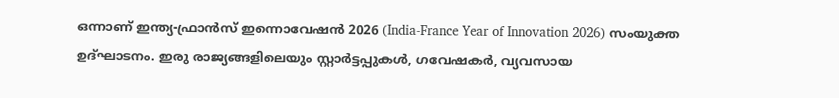ഒന്നാണ് ഇന്ത്യ-ഫ്രാൻസ് ഇന്നൊവേഷൻ 2026 (India-France Year of Innovation 2026) സംയുക്ത ഉദ്ഘാടനം. ഇരു രാജ്യങ്ങളിലെയും സ്റ്റാർട്ടപ്പുകൾ, ഗവേഷകർ, വ്യവസായ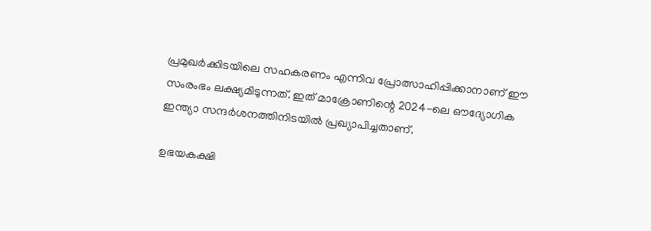പ്രമുഖർക്കിടയിലെ സഹകരണം എന്നിവ പ്രോത്സാഹിപ്പിക്കാനാണ് ഈ സംരംഭം ലക്ഷ്യമിടുന്നത്. ഇത് മാക്രോണിന്റെ 2024-ലെ ഔദ്യോഗിക ഇന്ത്യാ സന്ദർശനത്തിനിടയിൽ പ്രഖ്യാപിച്ചതാണ്.

ഉഭയകക്ഷി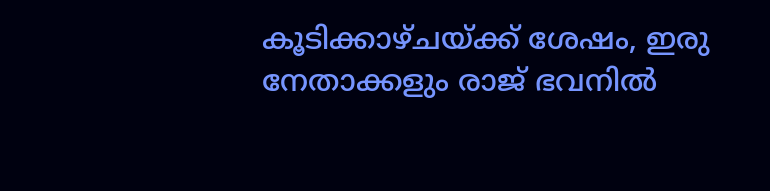കൂടിക്കാഴ്ചയ്ക്ക് ശേഷം, ഇരു നേതാക്കളും രാജ് ഭവനിൽ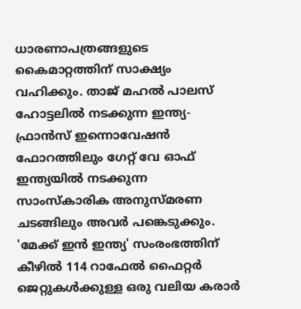ധാരണാപത്രങ്ങളുടെ കൈമാറ്റത്തിന് സാക്ഷ്യം വഹിക്കും. താജ് മഹൽ പാലസ് ഹോട്ടലിൽ നടക്കുന്ന ഇന്ത്യ-ഫ്രാൻസ് ഇന്നൊവേഷൻ ഫോറത്തിലും ഗേറ്റ് വേ ഓഫ് ഇന്ത്യയിൽ നടക്കുന്ന സാംസ്‌കാരിക അനുസ്മരണ ചടങ്ങിലും അവർ പങ്കെടുക്കും. 'മേക്ക് ഇൻ ഇന്ത്യ' സംരംഭത്തിന് കീഴിൽ 114 റാഫേൽ ഫൈറ്റർ ജെറ്റുകൾക്കുള്ള ഒരു വലിയ കരാർ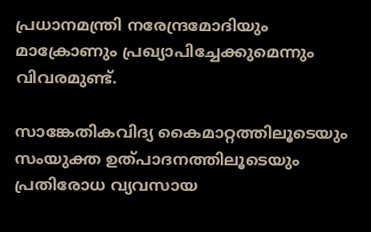പ്രധാനമന്ത്രി നരേന്ദ്രമോദിയും മാക്രോണും പ്രഖ്യാപിച്ചേക്കുമെന്നും വിവരമുണ്ട്.

സാങ്കേതികവിദ്യ കൈമാറ്റത്തിലൂടെയും സംയുക്ത ഉത്പാദനത്തിലൂടെയും പ്രതിരോധ വ്യവസായ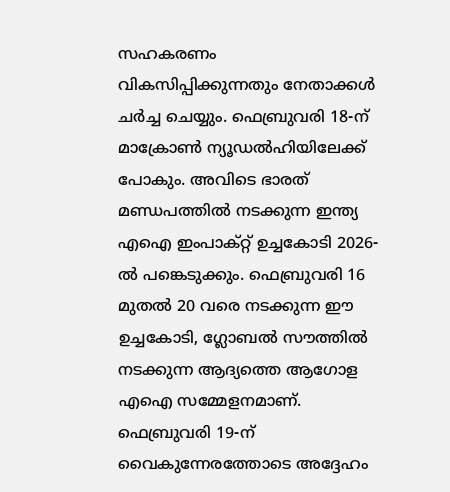സഹകരണം വികസിപ്പിക്കുന്നതും നേതാക്കൾ ചർച്ച ചെയ്യും. ഫെബ്രുവരി 18-ന് മാക്രോൺ ന്യൂഡൽഹിയിലേക്ക് പോകും. അവിടെ ഭാരത് മണ്ഡപത്തിൽ നടക്കുന്ന ഇന്ത്യ എഐ ഇംപാക്റ്റ് ഉച്ചകോടി 2026-ൽ പങ്കെടുക്കും. ഫെബ്രുവരി 16 മുതൽ 20 വരെ നടക്കുന്ന ഈ ഉച്ചകോടി, ഗ്ലോബൽ സൗത്തിൽ നടക്കുന്ന ആദ്യത്തെ ആഗോള എഐ സമ്മേളനമാണ്. ഫെബ്രുവരി 19-ന് വൈകുന്നേരത്തോടെ അദ്ദേഹം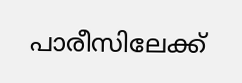പാരീസിലേക്ക്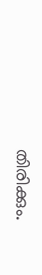തിരിക്കും.